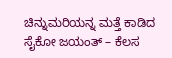ಚಿನ್ನುಮರಿಯನ್ನ ಮತ್ತೆ ಕಾಡಿದ ಸೈಕೋ ಜಯಂತ್ – ಕೆಲಸ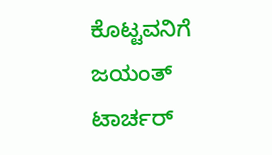ಕೊಟ್ಟವನಿಗೆ ಜಯಂತ್ ಟಾರ್ಚರ್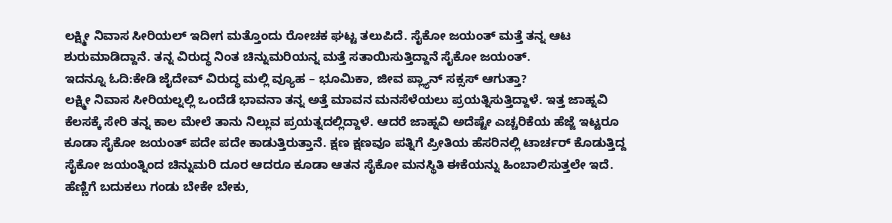ಲಕ್ಷ್ಮೀ ನಿವಾಸ ಸೀರಿಯಲ್ ಇದೀಗ ಮತ್ತೊಂದು ರೋಚಕ ಘಟ್ಟ ತಲುಪಿದೆ. ಸೈಕೋ ಜಯಂತ್ ಮತ್ತೆ ತನ್ನ ಆಟ ಶುರುಮಾಡಿದ್ದಾನೆ. ತನ್ನ ವಿರುದ್ಧ ನಿಂತ ಚಿನ್ನುಮರಿಯನ್ನ ಮತ್ತೆ ಸತಾಯಿಸುತ್ತಿದ್ದಾನೆ ಸೈಕೋ ಜಯಂತ್.
ಇದನ್ನೂ ಓದಿ:ಕೇಡಿ ಜೈದೇವ್ ವಿರುದ್ಧ ಮಲ್ಲಿ ವ್ಯೂಹ – ಭೂಮಿಕಾ, ಜೀವ ಪ್ಲ್ಯಾನ್ ಸಕ್ಸಸ್ ಆಗುತ್ತಾ?
ಲಕ್ಷ್ಮೀ ನಿವಾಸ ಸೀರಿಯಲ್ನಲ್ಲಿ ಒಂದೆಡೆ ಭಾವನಾ ತನ್ನ ಅತ್ತೆ ಮಾವನ ಮನಸೆಳೆಯಲು ಪ್ರಯತ್ನಿಸುತ್ತಿದ್ದಾಳೆ. ಇತ್ತ ಜಾಹ್ನವಿ ಕೆಲಸಕ್ಕೆ ಸೇರಿ ತನ್ನ ಕಾಲ ಮೇಲೆ ತಾನು ನಿಲ್ಲುವ ಪ್ರಯತ್ನದಲ್ಲಿದ್ದಾಳೆ. ಆದರೆ ಜಾಹ್ನವಿ ಅದೆಷ್ಟೇ ಎಚ್ಚರಿಕೆಯ ಹೆಜ್ಜೆ ಇಟ್ಟರೂ ಕೂಡಾ ಸೈಕೋ ಜಯಂತ್ ಪದೇ ಪದೇ ಕಾಡುತ್ತಿರುತ್ತಾನೆ. ಕ್ಷಣ ಕ್ಷಣವೂ ಪತ್ನಿಗೆ ಪ್ರೀತಿಯ ಹೆಸರಿನಲ್ಲಿ ಟಾರ್ಚರ್ ಕೊಡುತ್ತಿದ್ದ ಸೈಕೋ ಜಯಂತ್ನಿಂದ ಚಿನ್ನುಮರಿ ದೂರ ಆದರೂ ಕೂಡಾ ಆತನ ಸೈಕೋ ಮನಸ್ಥಿತಿ ಈಕೆಯನ್ನು ಹಿಂಬಾಲಿಸುತ್ತಲೇ ಇದೆ.
ಹೆಣ್ಣಿಗೆ ಬದುಕಲು ಗಂಡು ಬೇಕೇ ಬೇಕು,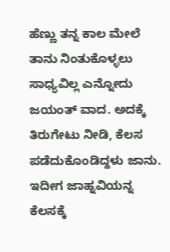ಹೆಣ್ಣು ತನ್ನ ಕಾಲ ಮೇಲೆ ತಾನು ನಿಂತುಕೊಳ್ಳಲು ಸಾಧ್ಯವಿಲ್ಲ ಎನ್ನೋದು ಜಯಂತ್ ವಾದ. ಅದಕ್ಕೆ ತಿರುಗೇಟು ನೀಡಿ, ಕೆಲಸ ಪಡೆದುಕೊಂಡಿದ್ದಳು ಜಾನು. ಇದೀಗ ಜಾಹ್ನವಿಯನ್ನ ಕೆಲಸಕ್ಕೆ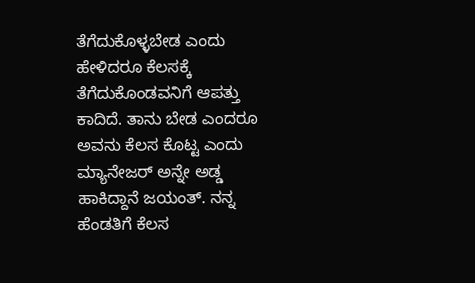ತೆಗೆದುಕೊಳ್ಳಬೇಡ ಎಂದು ಹೇಳಿದರೂ ಕೆಲಸಕ್ಕೆ ತೆಗೆದುಕೊಂಡವನಿಗೆ ಆಪತ್ತು ಕಾದಿದೆ. ತಾನು ಬೇಡ ಎಂದರೂ ಅವನು ಕೆಲಸ ಕೊಟ್ಟ ಎಂದು ಮ್ಯಾನೇಜರ್ ಅನ್ನೇ ಅಡ್ಡ ಹಾಕಿದ್ದಾನೆ ಜಯಂತ್. ನನ್ನ ಹೆಂಡತಿಗೆ ಕೆಲಸ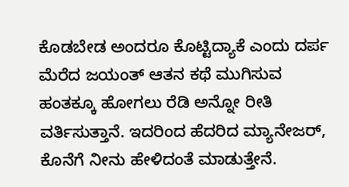ಕೊಡಬೇಡ ಅಂದರೂ ಕೊಟ್ಟಿದ್ಯಾಕೆ ಎಂದು ದರ್ಪ ಮೆರೆದ ಜಯಂತ್ ಆತನ ಕಥೆ ಮುಗಿಸುವ ಹಂತಕ್ಕೂ ಹೋಗಲು ರೆಡಿ ಅನ್ನೋ ರೀತಿ ವರ್ತಿಸುತ್ತಾನೆ. ಇದರಿಂದ ಹೆದರಿದ ಮ್ಯಾನೇಜರ್, ಕೊನೆಗೆ ನೀನು ಹೇಳಿದಂತೆ ಮಾಡುತ್ತೇನೆ.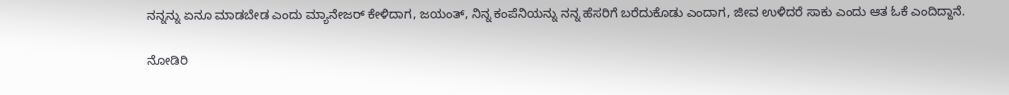ನನ್ನನ್ನು ಏನೂ ಮಾಡಬೇಡ ಎಂದು ಮ್ಯಾನೇಜರ್ ಕೇಳಿದಾಗ, ಜಯಂತ್, ನಿನ್ನ ಕಂಪೆನಿಯನ್ನು ನನ್ನ ಹೆಸರಿಗೆ ಬರೆದುಕೊಡು ಎಂದಾಗ, ಜೀವ ಉಳಿದರೆ ಸಾಕು ಎಂದು ಆತ ಓಕೆ ಎಂದಿದ್ದಾನೆ.

ನೋಡಿರಿ